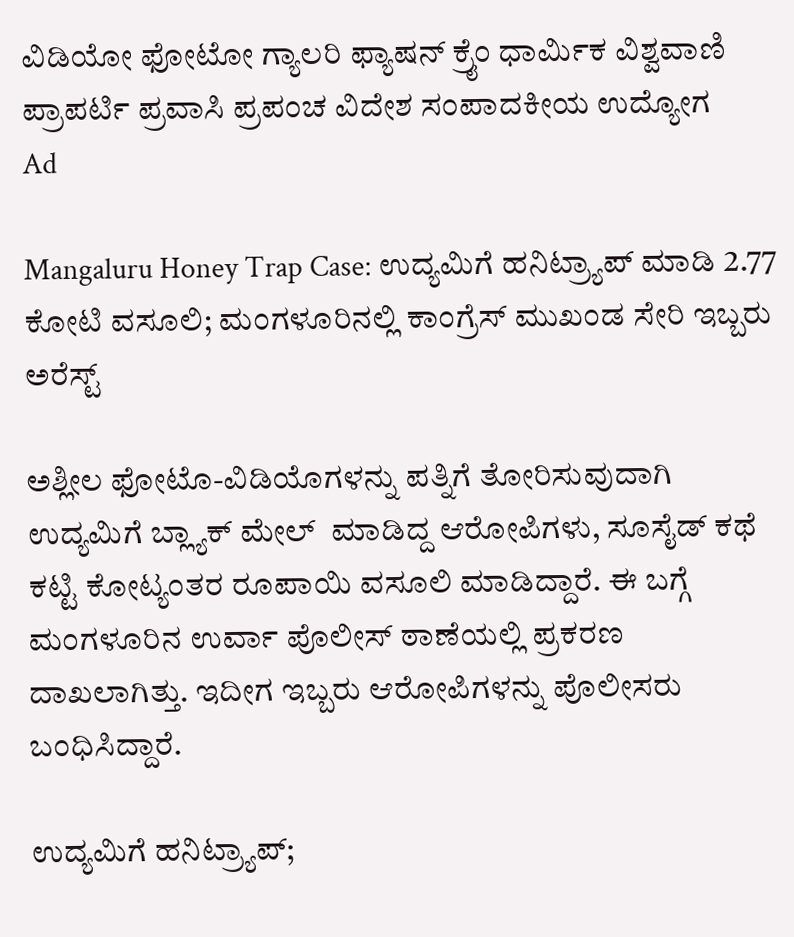ವಿಡಿಯೋ ಫೋಟೋ ಗ್ಯಾಲರಿ ಫ್ಯಾಷನ್ ಕ್ರೈಂ ಧಾರ್ಮಿಕ ವಿಶ್ವವಾಣಿ ಪ್ರಾಪರ್ಟಿ ಪ್ರವಾಸಿ ಪ್ರಪಂಚ ವಿದೇಶ ಸಂಪಾದಕೀಯ ಉದ್ಯೋಗ
Ad

Mangaluru Honey Trap Case: ಉದ್ಯಮಿಗೆ ಹನಿಟ್ರ್ಯಾಪ್ ಮಾಡಿ 2.77 ಕೋಟಿ ವಸೂಲಿ; ಮಂಗಳೂರಿನಲ್ಲಿ ಕಾಂಗ್ರೆಸ್‌ ಮುಖಂಡ ಸೇರಿ ಇಬ್ಬರು ಅರೆಸ್ಟ್‌

ಅಶ್ಲೀಲ ಫೋಟೊ-ವಿಡಿಯೊಗಳನ್ನು ಪತ್ನಿಗೆ ತೋರಿಸುವುದಾಗಿ ಉದ್ಯಮಿಗೆ ಬ್ಲ್ಯಾಕ್ ಮೇಲ್  ಮಾಡಿದ್ದ ಆರೋಪಿಗಳು, ಸೂಸೈಡ್ ಕಥೆ ಕಟ್ಟಿ ಕೋಟ್ಯಂತರ ರೂಪಾಯಿ ವಸೂಲಿ ಮಾಡಿದ್ದಾರೆ. ಈ ಬಗ್ಗೆ ಮಂಗಳೂರಿನ ಉರ್ವಾ ಪೊಲೀಸ್ ಠಾಣೆಯಲ್ಲಿ ಪ್ರಕರಣ ದಾಖಲಾಗಿತ್ತು. ಇದೀಗ ಇಬ್ಬರು ಆರೋಪಿಗಳನ್ನು ಪೊಲೀಸರು ಬಂಧಿಸಿದ್ದಾರೆ.

ಉದ್ಯಮಿಗೆ ಹನಿಟ್ರ್ಯಾಪ್;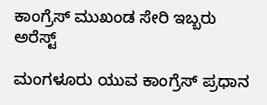ಕಾಂಗ್ರೆಸ್‌ ಮುಖಂಡ ಸೇರಿ ಇಬ್ಬರು ಅರೆಸ್ಟ್‌

ಮಂಗಳೂರು ಯುವ ಕಾಂಗ್ರೆಸ್ ಪ್ರಧಾನ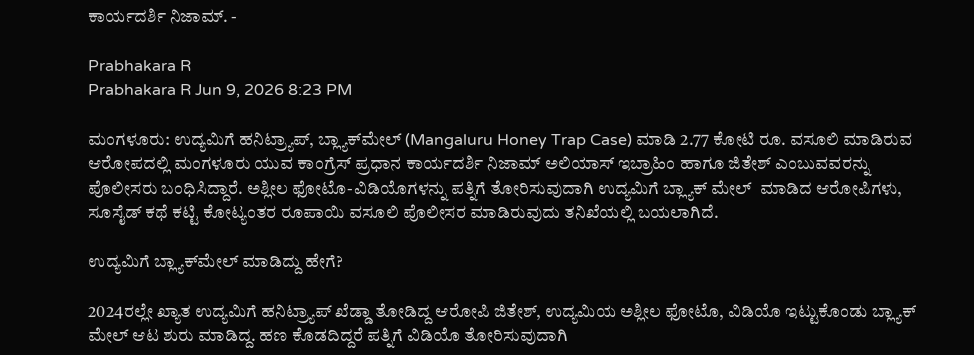ಕಾರ್ಯದರ್ಶಿ ನಿಜಾಮ್‌. -

Prabhakara R
Prabhakara R Jun 9, 2026 8:23 PM

ಮಂಗಳೂರು: ಉದ್ಯಮಿಗೆ ಹನಿಟ್ರ್ಯಾಪ್‌, ಬ್ಲ್ಯಾಕ್‌ಮೇಲ್‌ (Mangaluru Honey Trap Case) ಮಾಡಿ 2.77 ಕೋಟಿ ರೂ. ವಸೂಲಿ ಮಾಡಿರುವ ಆರೋಪದಲ್ಲಿ ಮಂಗಳೂರು ಯುವ ಕಾಂಗ್ರೆಸ್ ಪ್ರಧಾನ ಕಾರ್ಯದರ್ಶಿ ನಿಜಾಮ್ ಅಲಿಯಾಸ್‌ ಇಬ್ರಾಹಿಂ ಹಾಗೂ ಜಿತೇಶ್ ಎಂಬುವವರನ್ನು ಪೊಲೀಸರು ಬಂಧಿಸಿದ್ದಾರೆ. ಅಶ್ಲೀಲ ಫೋಟೊ-ವಿಡಿಯೊಗಳನ್ನು ಪತ್ನಿಗೆ ತೋರಿಸುವುದಾಗಿ ಉದ್ಯಮಿಗೆ ಬ್ಲ್ಯಾಕ್ ಮೇಲ್  ಮಾಡಿದ ಆರೋಪಿಗಳು, ಸೂಸೈಡ್ ಕಥೆ ಕಟ್ಟಿ ಕೋಟ್ಯಂತರ ರೂಪಾಯಿ ವಸೂಲಿ ಪೊಲೀಸರ ಮಾಡಿರುವುದು ತನಿಖೆಯಲ್ಲಿ ಬಯಲಾಗಿದೆ.

ಉದ್ಯಮಿಗೆ ಬ್ಲ್ಯಾಕ್‌ಮೇಲ್ ಮಾಡಿದ್ದು ಹೇಗೆ?

2024ರಲ್ಲೇ ಖ್ಯಾತ ಉದ್ಯಮಿಗೆ ಹನಿಟ್ರ್ಯಾಪ್ ಖೆಡ್ಡಾ ತೋಡಿದ್ದ ಆರೋಪಿ ಜಿತೇಶ್, ಉದ್ಯಮಿಯ ಅಶ್ಲೀಲ ಫೋಟೊ, ವಿಡಿಯೊ ಇಟ್ಟುಕೊಂಡು ಬ್ಲ್ಯಾಕ್ ಮೇಲ್ ಆಟ ಶುರು ಮಾಡಿದ್ದ. ಹಣ ಕೊಡದಿದ್ದರೆ ಪತ್ನಿಗೆ ವಿಡಿಯೊ ತೋರಿಸುವುದಾಗಿ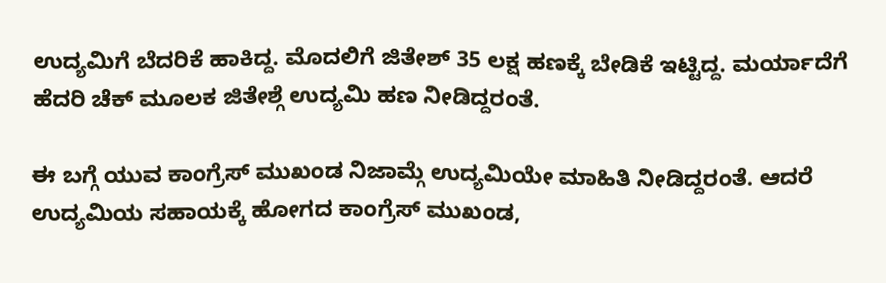ಉದ್ಯಮಿಗೆ ಬೆದರಿಕೆ ಹಾಕಿದ್ದ. ಮೊದಲಿಗೆ ಜಿತೇಶ್ 35 ಲಕ್ಷ ಹಣಕ್ಕೆ ಬೇಡಿಕೆ ಇಟ್ಟಿದ್ದ. ಮರ್ಯಾದೆಗೆ ಹೆದರಿ ಚೆಕ್ ಮೂಲಕ ಜಿತೇಶ್ಗೆ ಉದ್ಯಮಿ ಹಣ ನೀಡಿದ್ದರಂತೆ.

ಈ ಬಗ್ಗೆ ಯುವ ಕಾಂಗ್ರೆಸ್ ಮುಖಂಡ ನಿಜಾಮ್ಗೆ ಉದ್ಯಮಿಯೇ ಮಾಹಿತಿ ನೀಡಿದ್ದರಂತೆ. ಆದರೆ ಉದ್ಯಮಿಯ ಸಹಾಯಕ್ಕೆ ಹೋಗದ ಕಾಂಗ್ರೆಸ್ ಮುಖಂಡ,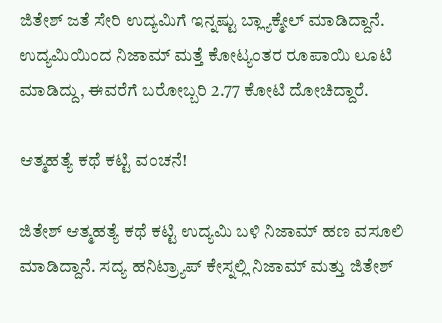ಜಿತೇಶ್ ಜತೆ ಸೇರಿ ಉದ್ಯಮಿಗೆ ಇನ್ನಷ್ಟು ಬ್ಲ್ಯಾಕ್ಮೇಲ್ ಮಾಡಿದ್ದಾನೆ. ಉದ್ಯಮಿಯಿಂದ ನಿಜಾಮ್ ಮತ್ತೆ ಕೋಟ್ಯಂತರ ರೂಪಾಯಿ ಲೂಟಿ ಮಾಡಿದ್ದು, ಈವರೆಗೆ ಬರೋಬ್ಬರಿ 2.77 ಕೋಟಿ ದೋಚಿದ್ದಾರೆ.

ಆತ್ಮಹತ್ಯೆ ಕಥೆ ಕಟ್ಟಿ ವಂಚನೆ!

ಜಿತೇಶ್ ಆತ್ಮಹತ್ಯೆ ಕಥೆ ಕಟ್ಟಿ ಉದ್ಯಮಿ ಬಳಿ ನಿಜಾಮ್ ಹಣ ವಸೂಲಿ ಮಾಡಿದ್ದಾನೆ. ಸದ್ಯ ಹನಿಟ್ರ್ಯಾಪ್ ಕೇಸ್ನಲ್ಲಿ ನಿಜಾಮ್ ಮತ್ತು ಜಿತೇಶ್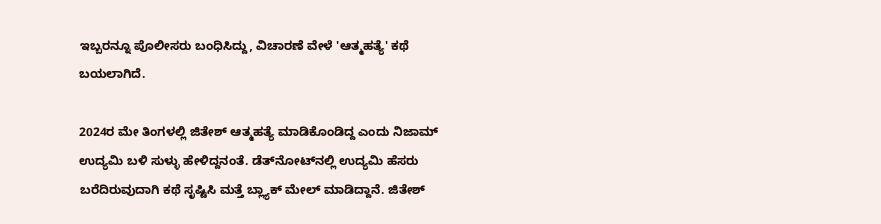ಇಬ್ಬರನ್ನೂ ಪೊಲೀಸರು ಬಂಧಿಸಿದ್ದು, ವಿಚಾರಣೆ ವೇಳೆ 'ಆತ್ಮಹತ್ಯೆ' ಕಥೆ ಬಯಲಾಗಿದೆ.

2024ರ ಮೇ ತಿಂಗಳಲ್ಲಿ ಜಿತೇಶ್ ಆತ್ಮಹತ್ಯೆ ಮಾಡಿಕೊಂಡಿದ್ದ ಎಂದು ನಿಜಾಮ್ ಉದ್ಯಮಿ ಬಳಿ ಸುಳ್ಳು ಹೇಳಿದ್ದನಂತೆ. ಡೆತ್‌ನೋಟ್‌ನಲ್ಲಿ ಉದ್ಯಮಿ ಹೆಸರು ಬರೆದಿರುವುದಾಗಿ ಕಥೆ ಸೃಷ್ಟಿಸಿ ಮತ್ತೆ ಬ್ಲ್ಯಾಕ್ ಮೇಲ್ ಮಾಡಿದ್ದಾನೆ. ಜಿತೇಶ್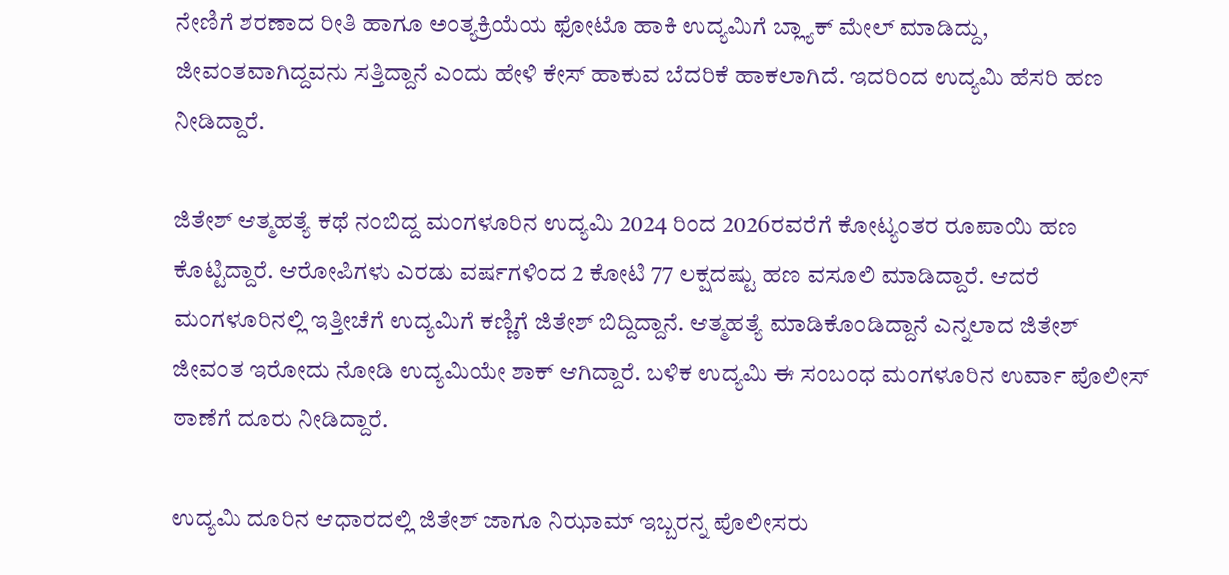ನೇಣಿಗೆ ಶರಣಾದ ರೀತಿ ಹಾಗೂ ಅಂತ್ಯಕ್ರಿಯೆಯ ಫೋಟೊ ಹಾಕಿ ಉದ್ಯಮಿಗೆ ಬ್ಲ್ಯಾಕ್ ಮೇಲ್ ಮಾಡಿದ್ದು, ಜೀವಂತವಾಗಿದ್ದವನು ಸತ್ತಿದ್ದಾನೆ ಎಂದು ಹೇಳಿ ಕೇಸ್‌ ಹಾಕುವ ಬೆದರಿಕೆ ಹಾಕಲಾಗಿದೆ. ಇದರಿಂದ ಉದ್ಯಮಿ ಹೆಸರಿ ಹಣ ನೀಡಿದ್ದಾರೆ.

ಜಿತೇಶ್ ಆತ್ಮಹತ್ಯೆ ಕಥೆ ನಂಬಿದ್ದ ಮಂಗಳೂರಿನ ಉದ್ಯಮಿ 2024 ರಿಂದ 2026ರವರೆಗೆ ಕೋಟ್ಯಂತರ ರೂಪಾಯಿ ಹಣ ಕೊಟ್ಟಿದ್ದಾರೆ. ಆರೋಪಿಗಳು ಎರಡು ವರ್ಷಗಳಿಂದ 2 ಕೋಟಿ 77 ಲಕ್ಷದಷ್ಟು ಹಣ ವಸೂಲಿ ಮಾಡಿದ್ದಾರೆ. ಆದರೆ ಮಂಗಳೂರಿನಲ್ಲಿ ಇತ್ತೀಚೆಗೆ ಉದ್ಯಮಿಗೆ ಕಣ್ಣಿಗೆ ಜಿತೇಶ್ ಬಿದ್ದಿದ್ದಾನೆ. ಆತ್ಮಹತ್ಯೆ ಮಾಡಿಕೊಂಡಿದ್ದಾನೆ ಎನ್ನಲಾದ ಜಿತೇಶ್ ಜೀವಂತ ಇರೋದು ನೋಡಿ ಉದ್ಯಮಿಯೇ ಶಾಕ್ ಆಗಿದ್ದಾರೆ. ಬಳಿಕ ಉದ್ಯಮಿ ಈ ಸಂಬಂಧ ಮಂಗಳೂರಿನ ಉರ್ವಾ ಪೊಲೀಸ್ ಠಾಣೆಗೆ ದೂರು ನೀಡಿದ್ದಾರೆ.

ಉದ್ಯಮಿ ದೂರಿನ ಆಧಾರದಲ್ಲಿ ಜಿತೇಶ್ ಜಾಗೂ ನಿಝಾಮ್ ಇಬ್ಬರನ್ನ ಪೊಲೀಸರು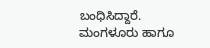ಬಂಧಿಸಿದ್ದಾರೆ. ಮಂಗಳೂರು ಹಾಗೂ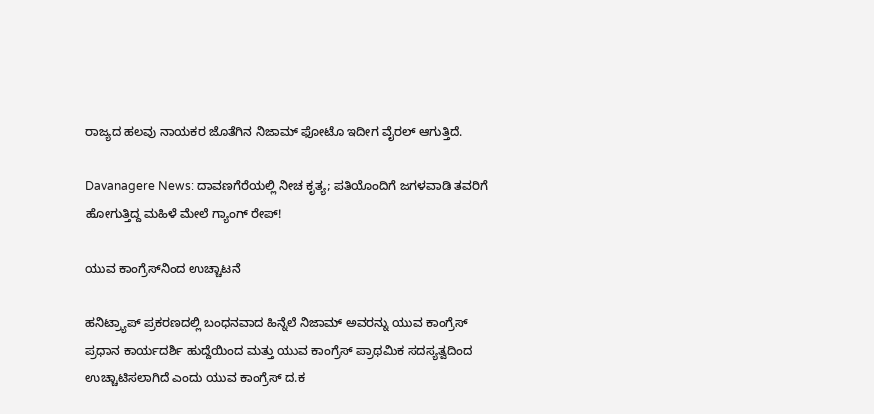ರಾಜ್ಯದ ಹಲವು ನಾಯಕರ ಜೊತೆಗಿನ ನಿಜಾಮ್ ಫೋಟೊ ಇದೀಗ ವೈರಲ್ ಆಗುತ್ತಿದೆ.

Davanagere News: ದಾವಣಗೆರೆಯಲ್ಲಿ ನೀಚ ಕೃತ್ಯ; ಪತಿಯೊಂದಿಗೆ ಜಗಳವಾಡಿ ತವರಿಗೆ ಹೋಗುತ್ತಿದ್ದ ಮಹಿಳೆ ಮೇಲೆ ಗ್ಯಾಂಗ್ ರೇಪ್!

ಯುವ ಕಾಂಗ್ರೆಸ್‌ನಿಂದ ‌ಉಚ್ಚಾಟನೆ

ಹನಿಟ್ರ್ಯಾಪ್ ಪ್ರಕರಣದಲ್ಲಿ ಬಂಧನವಾದ ಹಿನ್ನೆಲೆ ನಿಜಾಮ್ ಅವರನ್ನು ಯುವ ಕಾಂಗ್ರೆಸ್ ಪ್ರಧಾನ ಕಾರ್ಯದರ್ಶಿ ಹುದ್ದೆಯಿಂದ ಮತ್ತು ಯುವ ಕಾಂಗ್ರೆಸ್ ಪ್ರಾಥಮಿಕ ಸದಸ್ಯತ್ವದಿಂದ ಉಚ್ಚಾಟಿಸಲಾಗಿದೆ ಎಂದು ಯುವ ಕಾಂಗ್ರೆಸ್ ದ.ಕ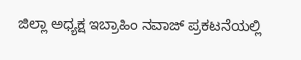ಜಿಲ್ಲಾ ಅಧ್ಯಕ್ಷ ಇಬ್ರಾಹಿಂ ನವಾಜ್ ಪ್ರಕಟನೆಯಲ್ಲಿ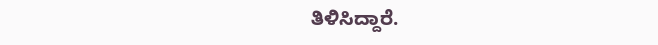ತಿಳಿಸಿದ್ದಾರೆ.